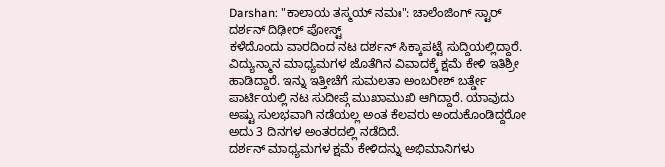Darshan: "ಕಾಲಾಯ ತಸ್ಮಯ್ ನಮಃ": ಚಾಲೆಂಜಿಂಗ್ ಸ್ಟಾರ್ ದರ್ಶನ್ ದಿಢೀರ್ ಪೋಸ್ಟ್
ಕಳೆದೊಂದು ವಾರದಿಂದ ನಟ ದರ್ಶನ್ ಸಿಕ್ಕಾಪಟ್ಟೆ ಸುದ್ದಿಯಲ್ಲಿದ್ದಾರೆ. ವಿದ್ಯುನ್ಮಾನ ಮಾಧ್ಯಮಗಳ ಜೊತೆಗಿನ ವಿವಾದಕ್ಕೆ ಕ್ಷಮೆ ಕೇಳಿ ಇತಿಶ್ರೀ ಹಾಡಿದ್ದಾರೆ. ಇನ್ನು ಇತ್ತೀಚೆಗೆ ಸುಮಲತಾ ಅಂಬರೀಶ್ ಬರ್ತ್ಡೇ ಪಾರ್ಟಿಯಲ್ಲಿ ನಟ ಸುದೀಪ್ಗೆ ಮುಖಾಮುಖಿ ಆಗಿದ್ದಾರೆ. ಯಾವುದು ಅಷ್ಟು ಸುಲಭವಾಗಿ ನಡೆಯಲ್ಲ ಅಂತ ಕೆಲವರು ಅಂದುಕೊಂಡಿದ್ದರೋ ಅದು 3 ದಿನಗಳ ಅಂತರದಲ್ಲಿ ನಡೆದಿದೆ.
ದರ್ಶನ್ ಮಾಧ್ಯಮಗಳ ಕ್ಷಮೆ ಕೇಳಿದನ್ನು ಅಭಿಮಾನಿಗಳು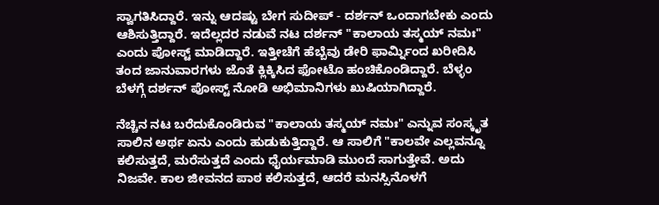ಸ್ವಾಗತಿಸಿದ್ದಾರೆ. ಇನ್ನು ಆದಷ್ಟು ಬೇಗ ಸುದೀಪ್ - ದರ್ಶನ್ ಒಂದಾಗಬೇಕು ಎಂದು ಆಶಿಸುತ್ತಿದ್ದಾರೆ. ಇದೆಲ್ಲದರ ನಡುವೆ ನಟ ದರ್ಶನ್ "ಕಾಲಾಯ ತಸ್ಮಯ್ ನಮಃ" ಎಂದು ಪೋಸ್ಟ್ ಮಾಡಿದ್ದಾರೆ. ಇತ್ತೀಚೆಗೆ ಹೆಬ್ಬೆವು ಡೇರಿ ಫಾರ್ಮ್ನಿಂದ ಖರೀದಿಸಿ ತಂದ ಜಾನುವಾರಗಳು ಜೊತೆ ಕ್ಲಿಕ್ಕಿಸಿದ ಫೋಟೊ ಹಂಚಿಕೊಂಡಿದ್ದಾರೆ. ಬೆಳ್ಳಂ ಬೆಳಗ್ಗೆ ದರ್ಶನ್ ಪೋಸ್ಟ್ ನೋಡಿ ಅಭಿಮಾನಿಗಳು ಖುಷಿಯಾಗಿದ್ದಾರೆ.

ನೆಚ್ಚಿನ ನಟ ಬರೆದುಕೊಂಡಿರುವ "ಕಾಲಾಯ ತಸ್ಮಯ್ ನಮಃ" ಎನ್ನುವ ಸಂಸ್ಕೃತ ಸಾಲಿನ ಅರ್ಥ ಏನು ಎಂದು ಹುಡುಕುತ್ತಿದ್ದಾರೆ. ಆ ಸಾಲಿಗೆ "ಕಾಲವೇ ಎಲ್ಲವನ್ನೂ ಕಲಿಸುತ್ತದೆ, ಮರೆಸುತ್ತದೆ ಎಂದು ಧೈರ್ಯಮಾಡಿ ಮುಂದೆ ಸಾಗುತ್ತೇವೆ. ಅದು ನಿಜವೇ. ಕಾಲ ಜೀವನದ ಪಾಠ ಕಲಿಸುತ್ತದೆ, ಆದರೆ ಮನಸ್ಸಿನೊಳಗೆ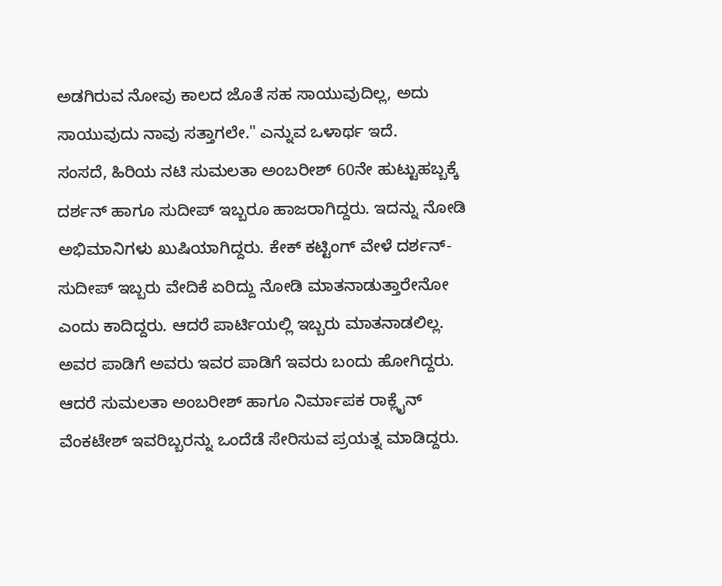ಅಡಗಿರುವ ನೋವು ಕಾಲದ ಜೊತೆ ಸಹ ಸಾಯುವುದಿಲ್ಲ, ಅದು ಸಾಯುವುದು ನಾವು ಸತ್ತಾಗಲೇ." ಎನ್ನುವ ಒಳಾರ್ಥ ಇದೆ.
ಸಂಸದೆ, ಹಿರಿಯ ನಟಿ ಸುಮಲತಾ ಅಂಬರೀಶ್ 60ನೇ ಹುಟ್ಟುಹಬ್ಬಕ್ಕೆ ದರ್ಶನ್ ಹಾಗೂ ಸುದೀಪ್ ಇಬ್ಬರೂ ಹಾಜರಾಗಿದ್ದರು. ಇದನ್ನು ನೋಡಿ ಅಭಿಮಾನಿಗಳು ಖುಷಿಯಾಗಿದ್ದರು. ಕೇಕ್ ಕಟ್ಟಿಂಗ್ ವೇಳೆ ದರ್ಶನ್- ಸುದೀಪ್ ಇಬ್ಬರು ವೇದಿಕೆ ಏರಿದ್ದು ನೋಡಿ ಮಾತನಾಡುತ್ತಾರೇನೋ ಎಂದು ಕಾದಿದ್ದರು. ಆದರೆ ಪಾರ್ಟಿಯಲ್ಲಿ ಇಬ್ಬರು ಮಾತನಾಡಲಿಲ್ಲ. ಅವರ ಪಾಡಿಗೆ ಅವರು ಇವರ ಪಾಡಿಗೆ ಇವರು ಬಂದು ಹೋಗಿದ್ದರು. ಆದರೆ ಸುಮಲತಾ ಅಂಬರೀಶ್ ಹಾಗೂ ನಿರ್ಮಾಪಕ ರಾಕ್ಲೈನ್ ವೆಂಕಟೇಶ್ ಇವರಿಬ್ಬರನ್ನು ಒಂದೆಡೆ ಸೇರಿಸುವ ಪ್ರಯತ್ನ ಮಾಡಿದ್ದರು.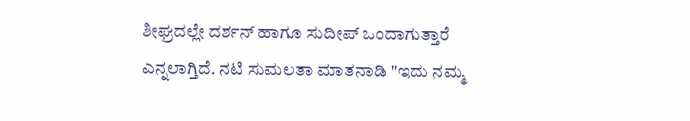ಶೀಘ್ರದಲ್ಲೇ ದರ್ಶನ್ ಹಾಗೂ ಸುದೀಪ್ ಒಂದಾಗುತ್ತಾರೆ ಎನ್ನಲಾಗ್ತಿದೆ. ನಟಿ ಸುಮಲತಾ ಮಾತನಾಡಿ "ಇದು ನಮ್ಮ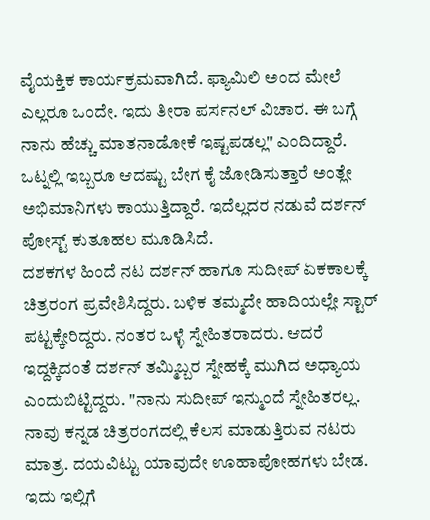ವೈಯಕ್ತಿಕ ಕಾರ್ಯಕ್ರಮವಾಗಿದೆ. ಫ್ಯಾಮಿಲಿ ಅಂದ ಮೇಲೆ ಎಲ್ಲರೂ ಒಂದೇ. ಇದು ತೀರಾ ಪರ್ಸನಲ್ ವಿಚಾರ. ಈ ಬಗ್ಗೆ ನಾನು ಹೆಚ್ಚು ಮಾತನಾಡೋಕೆ ಇಷ್ಟಪಡಲ್ಲ" ಎಂದಿದ್ದಾರೆ. ಒಟ್ನಲ್ಲಿ ಇಬ್ಬರೂ ಆದಷ್ಟು ಬೇಗ ಕೈ ಜೋಡಿಸುತ್ತಾರೆ ಅಂತ್ಲೇ ಅಭಿಮಾನಿಗಳು ಕಾಯುತ್ತಿದ್ದಾರೆ. ಇದೆಲ್ಲದರ ನಡುವೆ ದರ್ಶನ್ ಪೋಸ್ಟ್ ಕುತೂಹಲ ಮೂಡಿಸಿದೆ.
ದಶಕಗಳ ಹಿಂದೆ ನಟ ದರ್ಶನ್ ಹಾಗೂ ಸುದೀಪ್ ಏಕಕಾಲಕ್ಕೆ ಚಿತ್ರರಂಗ ಪ್ರವೇಶಿಸಿದ್ದರು. ಬಳಿಕ ತಮ್ಮದೇ ಹಾದಿಯಲ್ಲೇ ಸ್ಟಾರ್ ಪಟ್ಟಕ್ಕೇರಿದ್ದರು. ನಂತರ ಒಳ್ಳೆ ಸ್ನೇಹಿತರಾದರು. ಆದರೆ ಇದ್ದಕ್ಕಿದಂತೆ ದರ್ಶನ್ ತಮ್ಮಿಬ್ಬರ ಸ್ನೇಹಕ್ಕೆ ಮುಗಿದ ಅಧ್ಯಾಯ ಎಂದುಬಿಟ್ಟಿದ್ದರು. "ನಾನು ಸುದೀಪ್ ಇನ್ಮುಂದೆ ಸ್ನೇಹಿತರಲ್ಲ. ನಾವು ಕನ್ನಡ ಚಿತ್ರರಂಗದಲ್ಲಿ ಕೆಲಸ ಮಾಡುತ್ತಿರುವ ನಟರು ಮಾತ್ರ. ದಯವಿಟ್ಟು ಯಾವುದೇ ಊಹಾಪೋಹಗಳು ಬೇಡ. ಇದು ಇಲ್ಲಿಗೆ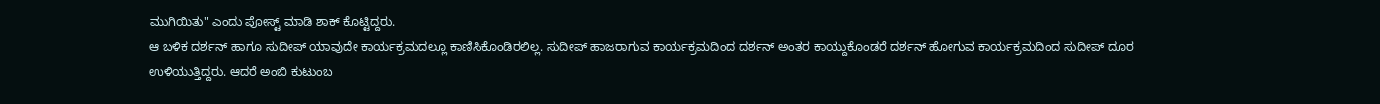ಮುಗಿಯಿತು" ಎಂದು ಪೋಸ್ಟ್ ಮಾಡಿ ಶಾಕ್ ಕೊಟ್ಟಿದ್ದರು.
ಆ ಬಳಿಕ ದರ್ಶನ್ ಹಾಗೂ ಸುದೀಪ್ ಯಾವುದೇ ಕಾರ್ಯಕ್ರಮದಲ್ಲೂ ಕಾಣಿಸಿಕೊಂಡಿರಲಿಲ್ಲ. ಸುದೀಪ್ ಹಾಜರಾಗುವ ಕಾರ್ಯಕ್ರಮದಿಂದ ದರ್ಶನ್ ಅಂತರ ಕಾಯ್ದುಕೊಂಡರೆ ದರ್ಶನ್ ಹೋಗುವ ಕಾರ್ಯಕ್ರಮದಿಂದ ಸುದೀಪ್ ದೂರ ಉಳಿಯುತ್ತಿದ್ದರು. ಆದರೆ ಅಂಬಿ ಕುಟುಂಬ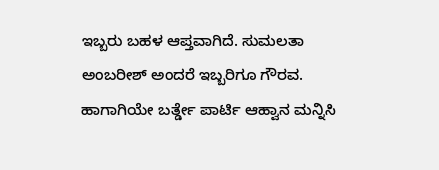ಇಬ್ಬರು ಬಹಳ ಆಪ್ತವಾಗಿದೆ. ಸುಮಲತಾ ಅಂಬರೀಶ್ ಅಂದರೆ ಇಬ್ಬರಿಗೂ ಗೌರವ. ಹಾಗಾಗಿಯೇ ಬರ್ತ್ಡೇ ಪಾರ್ಟಿ ಆಹ್ವಾನ ಮನ್ನಿಸಿ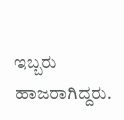ಇಬ್ಬರು ಹಾಜರಾಗಿದ್ದರು.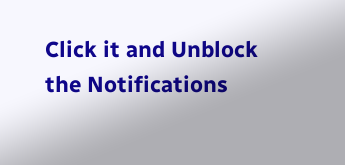Click it and Unblock the Notifications